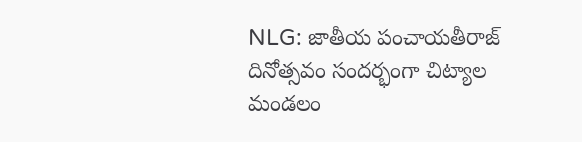NLG: జాతీయ పంచాయతీరాజ్ దినోత్సవం సందర్భంగా చిట్యాల మండలం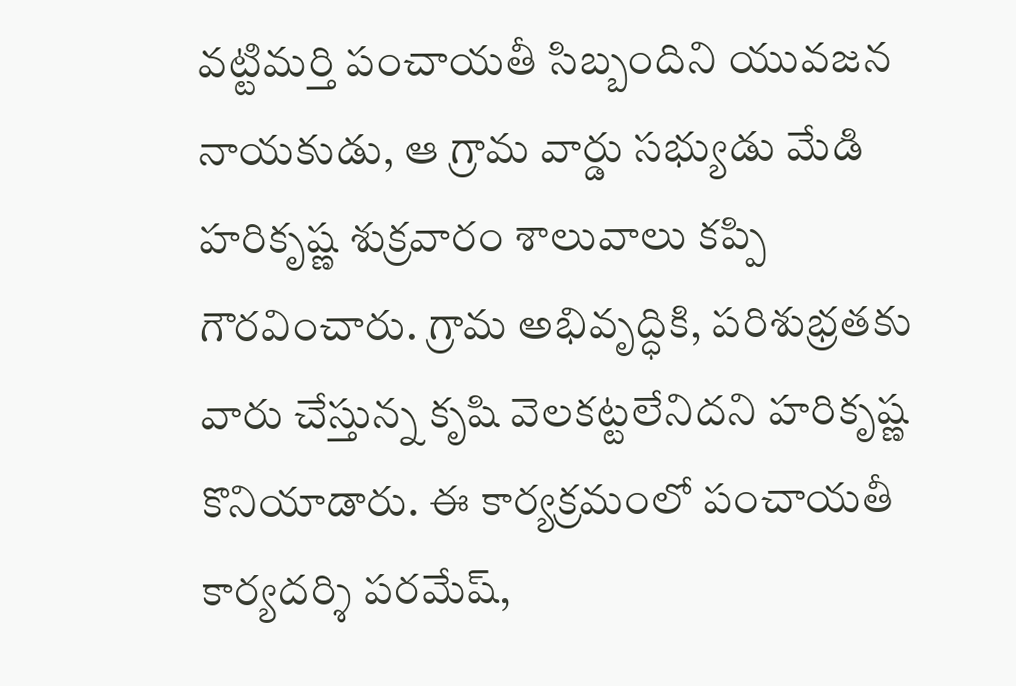వట్టిమర్తి పంచాయతీ సిబ్బందిని యువజన నాయకుడు, ఆ గ్రామ వార్డు సభ్యుడు మేడి హరికృష్ణ శుక్రవారం శాలువాలు కప్పి గౌరవించారు. గ్రామ అభివృద్ధికి, పరిశుభ్రతకు వారు చేస్తున్న కృషి వెలకట్టలేనిదని హరికృష్ణ కొనియాడారు. ఈ కార్యక్రమంలో పంచాయతీ కార్యదర్శి పరమేష్,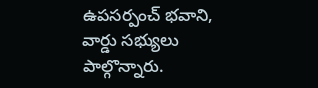ఉపసర్పంచ్ భవాని, వార్డు సభ్యులు పాల్గొన్నారు.